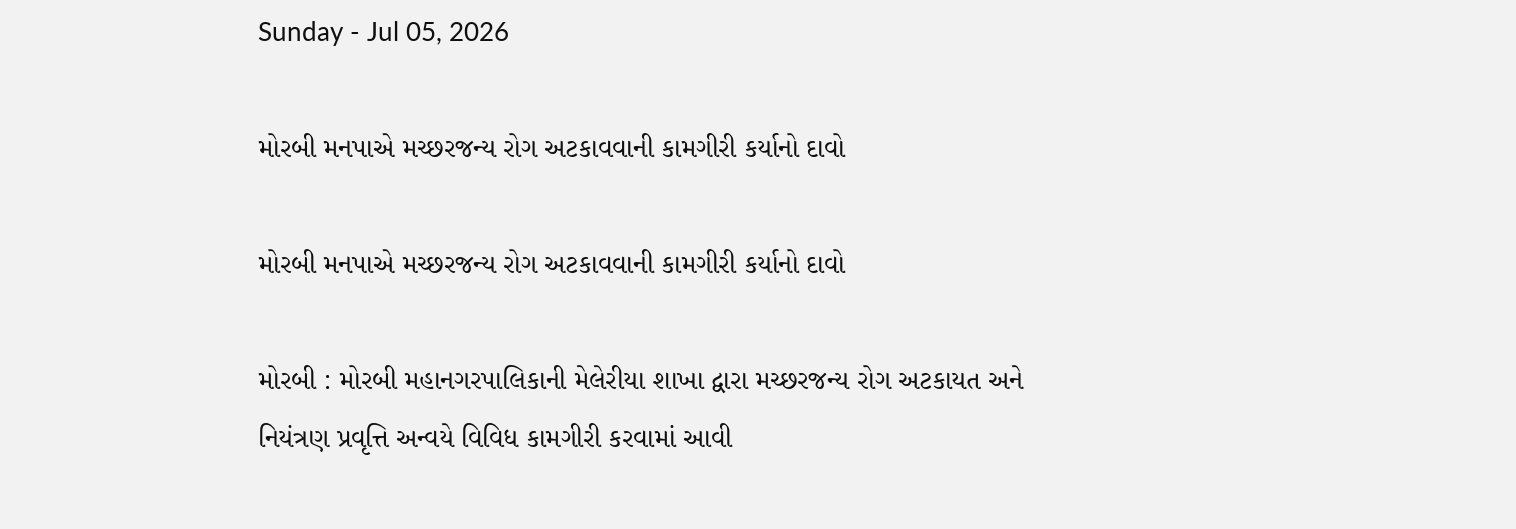Sunday - Jul 05, 2026

મોરબી મનપાએ મચ્છરજન્ય રોગ અટકાવવાની કામગીરી કર્યાનો દાવો

મોરબી મનપાએ મચ્છરજન્ય રોગ અટકાવવાની કામગીરી કર્યાનો દાવો

મોરબી : મોરબી મહાનગરપાલિકાની મેલેરીયા શાખા દ્વારા મચ્છરજન્ય રોગ અટકાયત અને નિયંત્રણ પ્રવૃત્તિ અન્વયે વિવિધ કામગીરી કરવામાં આવી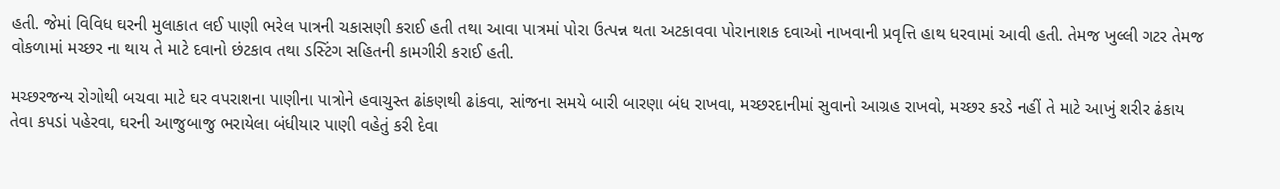હતી. જેમાં વિવિધ ઘરની મુલાકાત લઈ પાણી ભરેલ પાત્રની ચકાસણી કરાઈ હતી તથા આવા પાત્રમાં પોરા ઉત્પન્ન થતા અટકાવવા પોરાનાશક દવાઓ નાખવાની પ્રવૃત્તિ હાથ ધરવામાં આવી હતી. તેમજ ખુલ્લી ગટર તેમજ વોકળામાં મચ્છર ના થાય તે માટે દવાનો છંટકાવ તથા ડસ્ટિંગ સહિતની કામગીરી કરાઈ હતી.

મચ્છરજન્ય રોગોથી બચવા માટે ઘર વપરાશના પાણીના પાત્રોને હવાચુસ્ત ઢાંકણથી ઢાંકવા, સાંજના સમયે બારી બારણા બંધ રાખવા, મચ્છરદાનીમાં સુવાનો આગ્રહ રાખવો, મચ્છર કરડે નહીં તે માટે આખું શરીર ઢંકાય તેવા કપડાં પહેરવા, ઘરની આજુબાજુ ભરાયેલા બંધીયાર પાણી વહેતું કરી દેવા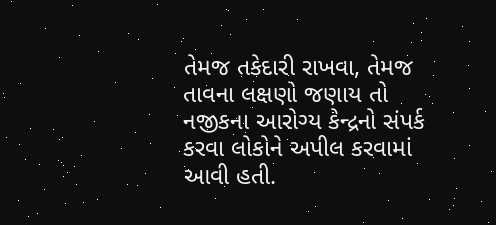તેમજ તકેદારી રાખવા, તેમજ તાવના લક્ષણો જણાય તો નજીકના આરોગ્ય કેન્દ્રનો સંપર્ક કરવા લોકોને અપીલ કરવામાં આવી હતી.